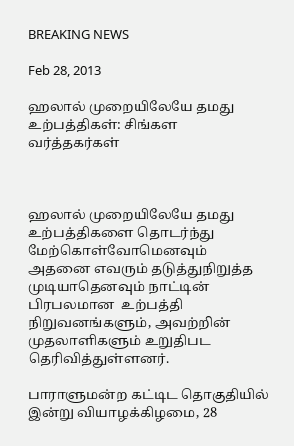BREAKING NEWS

Feb 28, 2013

ஹலால் முறையிலேயே தமது உற்பத்திகள்: சிங்கள வர்த்தகர்கள்



ஹலால் முறையிலேயே தமது உற்பத்திகளை தொடர்ந்து மேற்கொள்வோமெனவும் அதனை எவரும் தடுத்துநிறுத்த முடியாதெனவும் நாட்டின் பிரபலமான  உற்பத்தி நிறுவனங்களும், அவற்றின் முதலாளிகளும் உறுதிபட தெரிவித்துள்ளனர்.

பாராளுமன்ற கட்டிட தொகுதியில் இன்று வியாழக்கிழமை, 28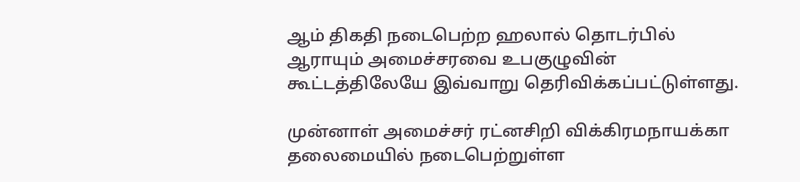ஆம் திகதி நடைபெற்ற ஹலால் தொடர்பில் ஆராயும் அமைச்சரவை உபகுழுவின் கூட்டத்திலேயே இவ்வாறு தெரிவிக்கப்பட்டுள்ளது.

முன்னாள் அமைச்சர் ரட்னசிறி விக்கிரமநாயக்கா தலைமையில் நடைபெற்றுள்ள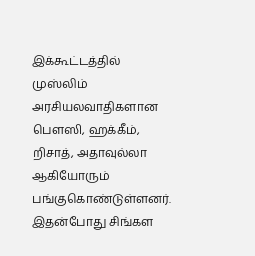இக்கூட்டத்தில் முஸ்லிம் அரசியலவாதிகளான பௌஸி, ஹக்கீம், றிசாத், அதாவுல்லா ஆகியோரும் பங்குகொண்டுள்ளனர். இதன்போது சிங்கள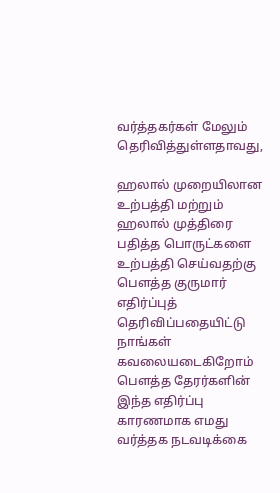வர்த்தகர்கள் மேலும் தெரிவித்துள்ளதாவது,

ஹலால் முறையிலான உற்பத்தி மற்றும் ஹலால் முத்திரை பதித்த பொருட்களை உற்பத்தி செய்வதற்கு பௌத்த குருமார் எதிர்ப்புத் தெரிவிப்பதையிட்டு நாங்கள் கவலையடைகிறோம் பௌத்த தேரர்களின் இந்த எதிர்ப்பு காரணமாக எமது வர்த்தக நடவடிக்கை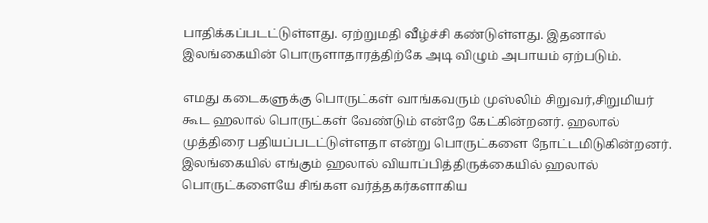பாதிக்கப்படட்டுள்ளது. ஏற்றுமதி வீழ்ச்சி கண்டுள்ளது. இதனால் இலங்கையின் பொருளாதாரத்திற்கே அடி விழும் அபாயம் ஏற்படும்.

எமது கடைகளுக்கு பொருட்கள் வாங்கவரும் முஸ்லிம் சிறுவர்,சிறுமியர் கூட ஹலால் பொருட்கள் வேண்டும் என்றே கேட்கின்றனர். ஹலால் முத்திரை பதியப்படட்டுள்ளதா என்று பொருட்களை நோட்டமிடுகின்றனர். இலங்கையில் எங்கும் ஹலால் வியாப்பித்திருக்கையில் ஹலால் பொருட்களையே சிங்கள வர்த்தகர்களாகிய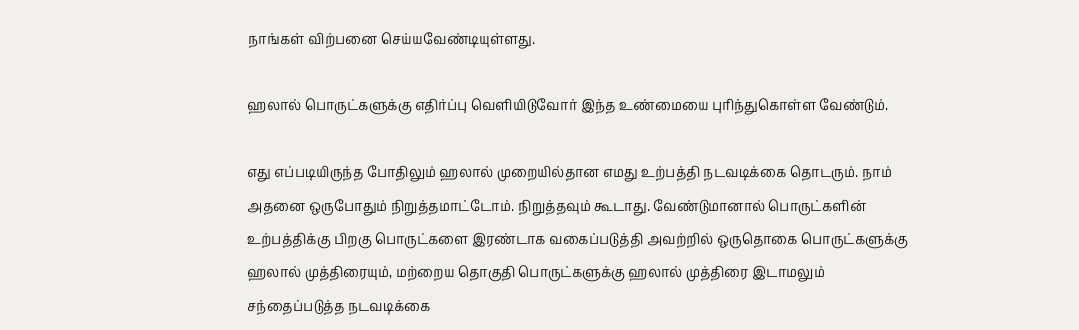நாங்கள் விற்பனை செய்யவேண்டியுள்ளது.

ஹலால் பொருட்களுக்கு எதிர்ப்பு வெளியிடுவோர் இந்த உண்மையை புரிந்துகொள்ள வேண்டும்.

எது எப்படியிருந்த போதிலும் ஹலால் முறையில்தான எமது உற்பத்தி நடவடிக்கை தொடரும். நாம் அதனை ஒருபோதும் நிறுத்தமாட்டோம். நிறுத்தவும் கூடாது. வேண்டுமானால் பொருட்களின் உற்பத்திக்கு பிறகு பொருட்களை இரண்டாக வகைப்படுத்தி அவற்றில் ஒருதொகை பொருட்களுக்கு ஹலால் முத்திரையும், மற்றைய தொகுதி பொருட்களுக்கு ஹலால் முத்திரை இடாமலும் சந்தைப்படுத்த நடவடிக்கை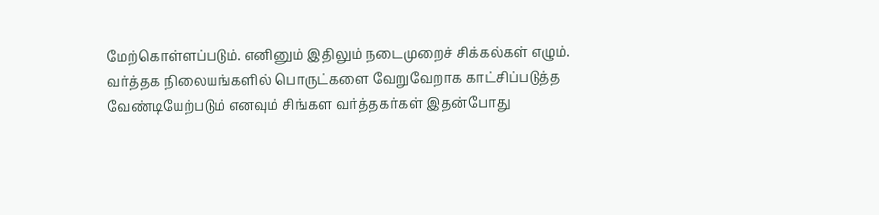மேற்கொள்ளப்படும். எனினும் இதிலும் நடைமுறைச் சிக்கல்கள் எழும். வர்த்தக நிலையங்களில் பொருட்களை வேறுவேறாக காட்சிப்படுத்த வேண்டியேற்படும் எனவும் சிங்கள வர்த்தகர்கள் இதன்போது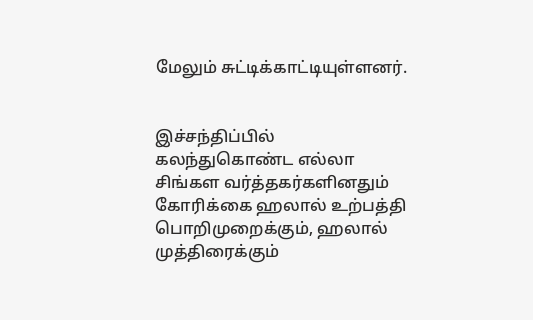மேலும் சுட்டிக்காட்டியுள்ளனர்.


இச்சந்திப்பில் கலந்துகொண்ட எல்லா சிங்கள வர்த்தகர்களினதும் கோரிக்கை ஹலால் உற்பத்தி பொறிமுறைக்கும், ஹலால் முத்திரைக்கும்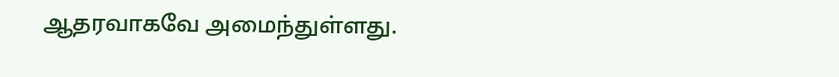ஆதரவாகவே அமைந்துள்ளது.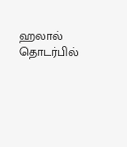ஹலால் தொடர்பில்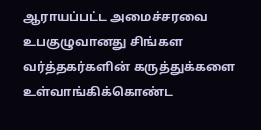ஆராயப்பட்ட அமைச்சரவை உபகுழுவானது சிங்கள வர்த்தகர்களின் கருத்துக்களை உள்வாங்கிக்கொண்ட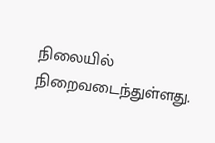நிலையில் நிறைவடைந்துள்ளது.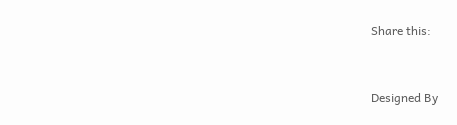Share this:


Designed By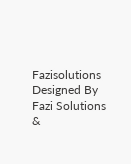Fazisolutions
Designed By Fazi Solutions &